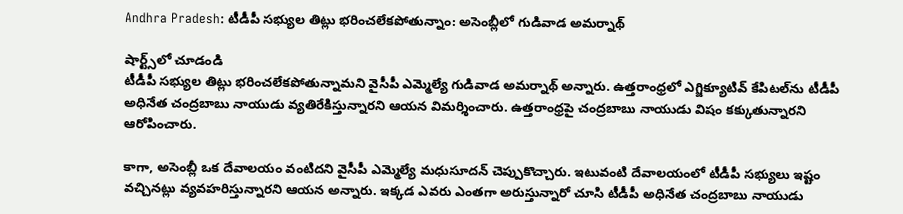Andhra Pradesh: టీడీపీ సభ్యుల తిట్లు భరించలేకపోతున్నాం: అసెంబ్లీలో గుడివాడ అమర్నాథ్

షార్ట్స్‌లో చూడండి
టీడీపీ సభ్యుల తిట్లు భరించలేకపోతున్నామని వైసీపీ ఎమ్మెల్యే గుడివాడ అమర్నాథ్ అన్నారు. ఉత్తరాంధ్రలో ఎగ్జిక్యూటివ్ కేపిటల్‌ను టీడీపీ అధినేత చంద్రబాబు నాయుడు వ్యతిరేకిస్తున్నారని ఆయన విమర్శించారు. ఉత్తరాంధ్రపై చంద్రబాబు నాయుడు విషం కక్కుతున్నారని ఆరోపించారు.

కాగా, అసెంబ్లీ ఒక దేవాలయం వంటిదని వైసీపీ ఎమ్మెల్యే మధుసూదన్ చెప్పుకొచ్చారు. ఇటువంటి దేవాలయంలో టీడీపీ సభ్యులు ఇష్టం వచ్చినట్లు వ్యవహరిస్తున్నారని ఆయన అన్నారు. ఇక్కడ ఎవరు ఎంతగా అరుస్తున్నారో చూసి టీడీపీ అధినేత చంద్రబాబు నాయుడు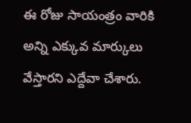ఈ రోజు సాయంత్రం వారికి అన్ని ఎక్కువ మార్కులు వేస్తారని ఎద్దేవా చేశారు.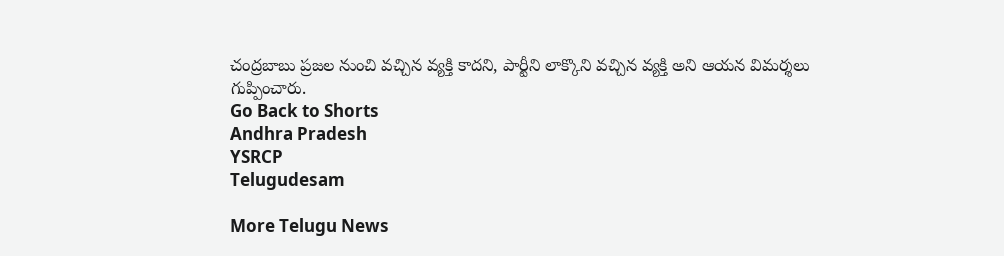చంద్రబాబు ప్రజల నుంచి వచ్చిన వ్యక్తి కాదని, పార్టీని లాక్కొని వచ్చిన వ్యక్తి అని ఆయన విమర్శలు గుప్పించారు.
Go Back to Shorts
Andhra Pradesh
YSRCP
Telugudesam

More Telugu News